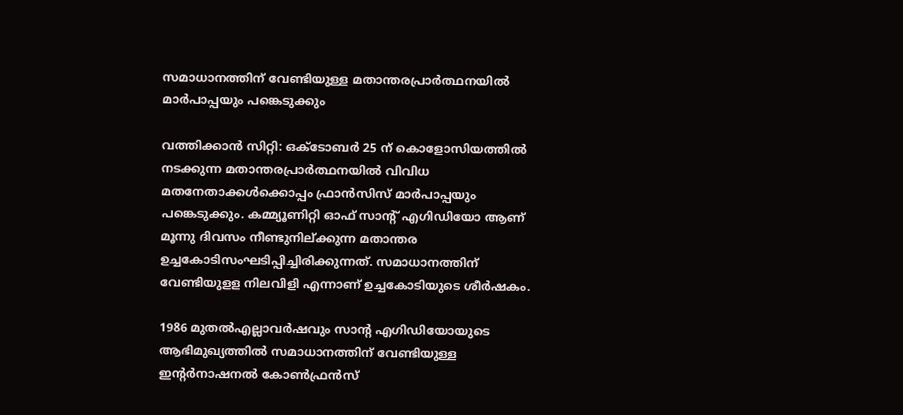സമാധാനത്തിന് വേണ്ടിയുള്ള മതാന്തരപ്രാര്‍ത്ഥനയില്‍ മാര്‍പാപ്പയും പങ്കെടുക്കും

വത്തിക്കാന്‍ സിറ്റി: ഒക്ടോബര്‍ 25 ന് കൊളോസിയത്തില്‍ നടക്കുന്ന മതാന്തരപ്രാര്‍ത്ഥനയില്‍ വിവിധ മതനേതാക്കള്‍ക്കൊപ്പം ഫ്രാന്‍സിസ് മാര്‍പാപ്പയും പങ്കെടുക്കും. കമ്മ്യൂണിറ്റി ഓഫ് സാന്റ് എഗിഡിയോ ആണ് മൂന്നു ദിവസം നീണ്ടുനില്ക്കുന്ന മതാന്തര ഉച്ചകോടിസംഘടിപ്പിച്ചിരിക്കുന്നത്. സമാധാനത്തിന് വേണ്ടിയുളള നിലവിളി എന്നാണ് ഉച്ചകോടിയുടെ ശീര്‍ഷകം.

1986 മുതല്‍എല്ലാവര്‍ഷവും സാന്റ എഗിഡിയോയുടെ ആഭിമുഖ്യത്തില്‍ സമാധാനത്തിന് വേണ്ടിയുള്ള ഇന്റര്‍നാഷനല്‍ കോണ്‍ഫ്രന്‍സ്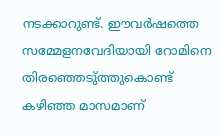നടക്കാറുണ്ട്. ഈവര്‍ഷത്തെ സമ്മേളനവേദിയായി റോമിനെ തിരഞ്ഞെടു്ത്തുകൊണ്ട് കഴിഞ്ഞ മാസമാണ്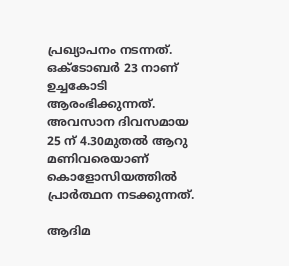പ്രഖ്യാപനം നടന്നത്. ഒക്ടോബര്‍ 23 നാണ് ഉച്ചകോടി ആരംഭിക്കുന്നത്. അവസാന ദിവസമായ 25 ന് 4.30മുതല്‍ ആറു മണിവരെയാണ് കൊളോസിയത്തില്‍ പ്രാര്‍ത്ഥന നടക്കുന്നത്.

ആദിമ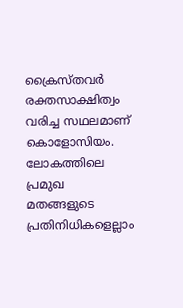ക്രൈസ്തവര്‍ രക്തസാക്ഷിത്വം വരിച്ച സഥലമാണ് കൊളോസിയം. ലോകത്തിലെ പ്രമുഖ മതങ്ങളുടെ പ്രതിനിധികളെല്ലാം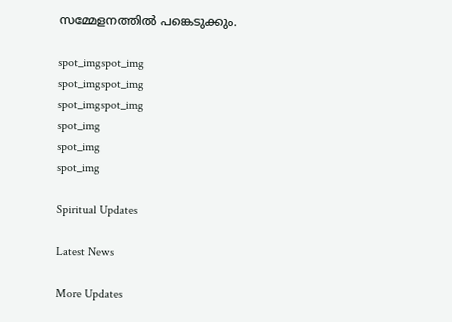സമ്മേളനത്തില്‍ പങ്കെടുക്കും.

spot_imgspot_img
spot_imgspot_img
spot_imgspot_img
spot_img
spot_img
spot_img

Spiritual Updates

Latest News

More Updates